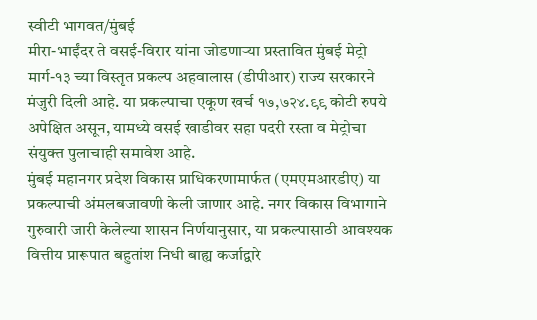स्वीटी भागवत/मुंबई
मीरा-भाईंदर ते वसई-विरार यांना जोडणाऱ्या प्रस्तावित मुंबई मेट्रो मार्ग-१३ च्या विस्तृत प्रकल्प अहवालास (डीपीआर) राज्य सरकारने मंजुरी दिली आहे. या प्रकल्पाचा एकूण खर्च १७,७२४.९९ कोटी रुपये अपेक्षित असून, यामध्ये वसई खाडीवर सहा पदरी रस्ता व मेट्रोचा संयुक्त पुलाचाही समावेश आहे.
मुंबई महानगर प्रदेश विकास प्राधिकरणामार्फत (एमएमआरडीए) या प्रकल्पाची अंमलबजावणी केली जाणार आहे. नगर विकास विभागाने गुरुवारी जारी केलेल्या शासन निर्णयानुसार, या प्रकल्पासाठी आवश्यक वित्तीय प्रारूपात बहुतांश निधी बाह्य कर्जाद्वारे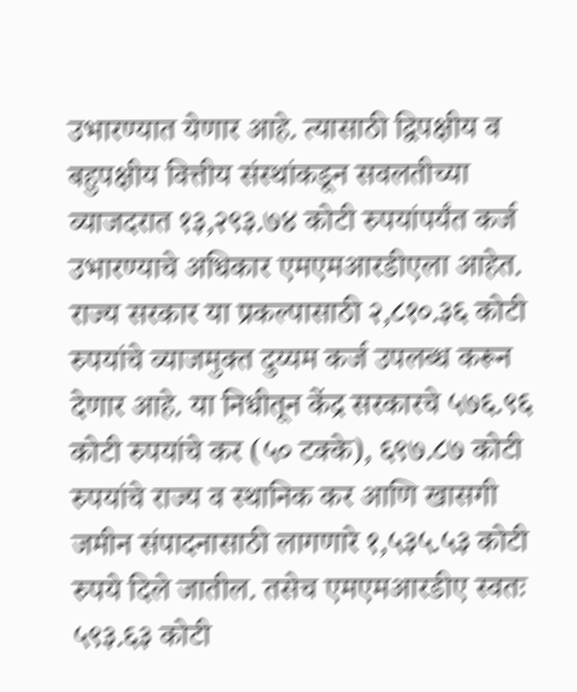उभारण्यात येणार आहे. त्यासाठी द्विपक्षीय व बहुपक्षीय वित्तीय संस्थांकडून सवलतीच्या व्याजदरात १३,२९३.७४ कोटी रुपयांपर्यंत कर्ज उभारण्याचे अधिकार एमएमआरडीएला आहेत.
राज्य सरकार या प्रकल्पासाठी २,८१०.३६ कोटी रुपयांचे व्याजमुक्त दुय्यम कर्ज उपलब्ध करून देणार आहे. या निधीतून केंद्र सरकारचे ५७६.९६ कोटी रुपयांचे कर (५० टक्के), ६९७.८७ कोटी रुपयांचे राज्य व स्थानिक कर आणि खासगी जमीन संपादनासाठी लागणारे १,५३५.५३ कोटी रुपये दिले जातील. तसेच एमएमआरडीए स्वतः ५९३.६३ कोटी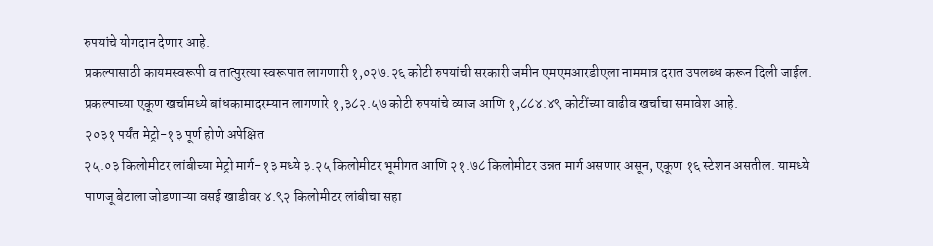रुपयांचे योगदान देणार आहे.
प्रकल्पासाठी कायमस्वरूपी व तात्पुरत्या स्वरूपात लागणारी १,०२७.२६ कोटी रुपयांची सरकारी जमीन एमएमआरडीएला नाममात्र दरात उपलब्ध करून दिली जाईल. प्रकल्पाच्या एकूण खर्चामध्ये बांधकामादरम्यान लागणारे १,३८२.५७ कोटी रुपयांचे व्याज आणि १,८८४.४९ कोटींच्या वाढीव खर्चाचा समावेश आहे.
२०३१ पर्यंत मेट्रो-१३ पूर्ण होणे अपेक्षित
२५.०३ किलोमीटर लांबीच्या मेट्रो मार्ग-१३ मध्ये ३.२५ किलोमीटर भूमीगत आणि २१.७८ किलोमीटर उन्नत मार्ग असणार असून, एकूण १६ स्टेशन असतील. यामध्ये पाणजू बेटाला जोडणाऱ्या वसई खाडीवर ४.९२ किलोमीटर लांबीचा सहा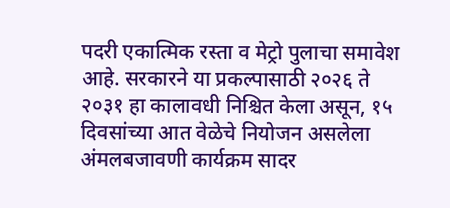पदरी एकात्मिक रस्ता व मेट्रो पुलाचा समावेश आहे. सरकारने या प्रकल्पासाठी २०२६ ते २०३१ हा कालावधी निश्चित केला असून, १५ दिवसांच्या आत वेळेचे नियोजन असलेला अंमलबजावणी कार्यक्रम सादर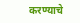करण्याचे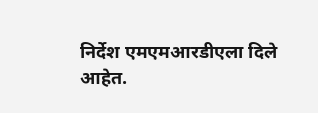निर्देश एमएमआरडीएला दिले आहेत.